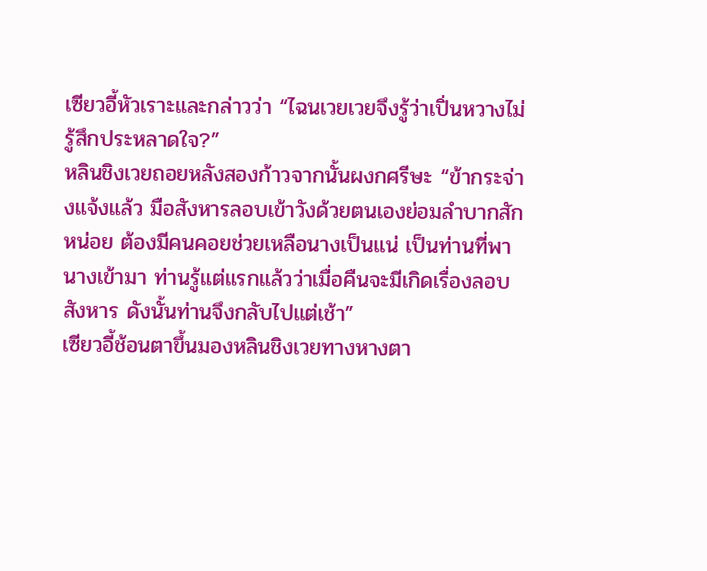เซียวอี้หัวเราะและกล่าวว่า “ไฉนเวยเวยจึงรู้ว่าเปิ่นหวางไม่รู้สึกประหลาดใจ?”
หลินชิงเวยถอยหลังสองก้าวจากนั้นผงกศรีษะ “ข้ากระจ่างแจ้งแล้ว มือสังหารลอบเข้าวังด้วยตนเองย่อมลำบากสักหน่อย ต้องมีคนคอยช่วยเหลือนางเป็นแน่ เป็นท่านที่พานางเข้ามา ท่านรู้แต่แรกแล้วว่าเมื่อคืนจะมีเกิดเรื่องลอบสังหาร ดังนั้นท่านจึงกลับไปแต่เช้า”
เซียวอี้ช้อนตาขึ้นมองหลินชิงเวยทางหางตา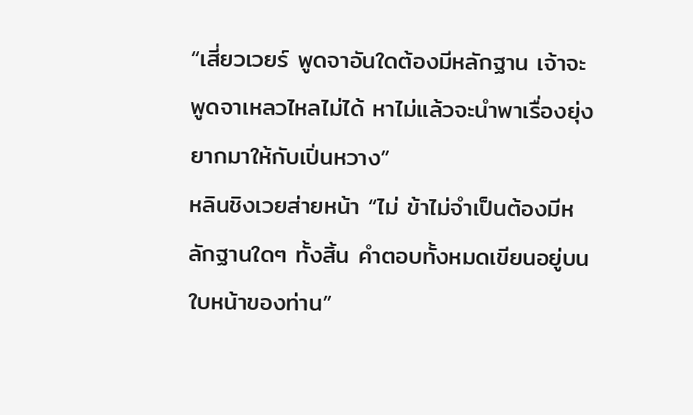“เสี่ยวเวยร์ พูดจาอันใดต้องมีหลักฐาน เจ้าจะพูดจาเหลวไหลไม่ได้ หาไม่แล้วจะนำพาเรื่องยุ่งยากมาให้กับเปิ่นหวาง”
หลินชิงเวยส่ายหน้า “ไม่ ข้าไม่จำเป็นต้องมีหลักฐานใดๆ ทั้งสิ้น คำตอบทั้งหมดเขียนอยู่บนใบหน้าของท่าน”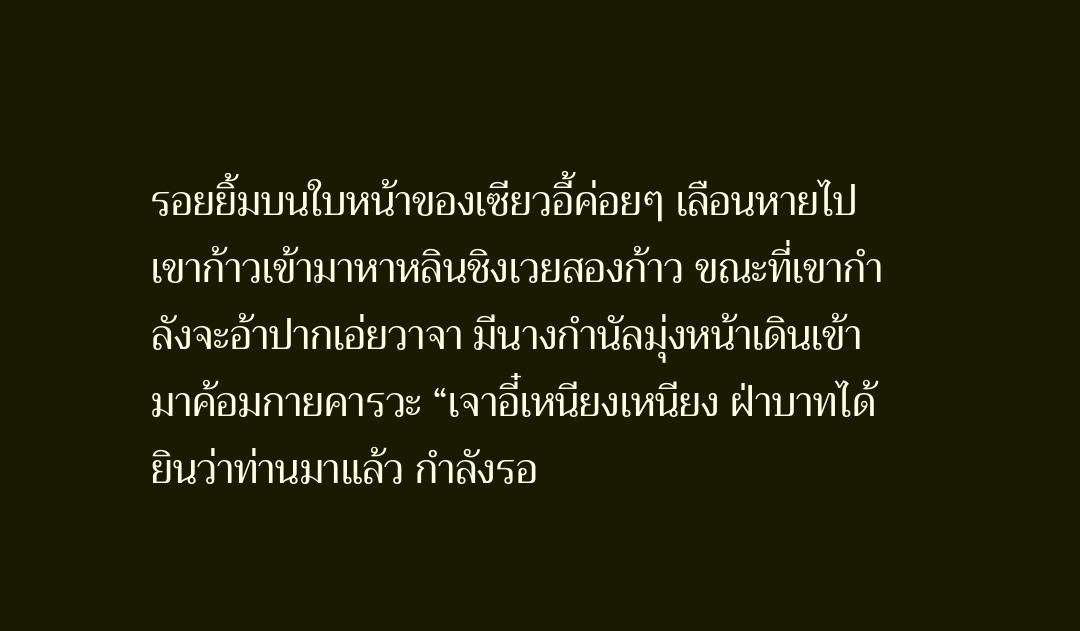รอยยิ้มบนใบหน้าของเซียวอี้ค่อยๆ เลือนหายไป เขาก้าวเข้ามาหาหลินชิงเวยสองก้าว ขณะที่เขากำลังจะอ้าปากเอ่ยวาจา มีนางกำนัลมุ่งหน้าเดินเข้ามาค้อมกายคารวะ “เจาอี๋เหนียงเหนียง ฝ่าบาทได้ยินว่าท่านมาแล้ว กำลังรอ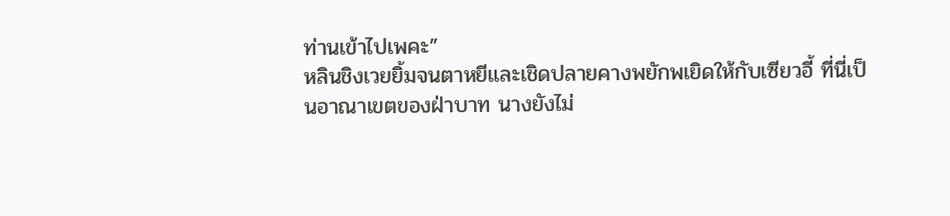ท่านเข้าไปเพคะ”
หลินชิงเวยยิ้มจนตาหยีและเชิดปลายคางพยักพเยิดให้กับเซียวอี้ ที่นี่เป็นอาณาเขตของฝ่าบาท นางยังไม่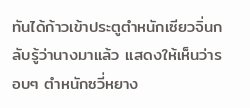ทันได้ก้าวเข้าประตูตำหนักเซียวจิ่นกลับรู้ว่านางมาแล้ว แสดงให้เห็นว่ารอบๆ ตำหนักซวี่หยาง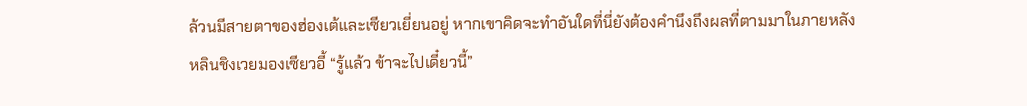ล้วนมีสายตาของฮ่องเต้และเซียวเยี่ยนอยู่ หากเขาคิดจะทำอันใดที่นี่ยังต้องคำนึงถึงผลที่ตามมาในภายหลัง
หลินชิงเวยมองเซียวอี้ “รู้แล้ว ข้าจะไปเดี๋ยวนี้”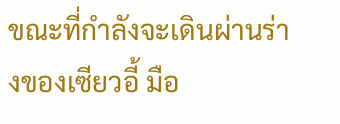ขณะที่กำลังจะเดินผ่านร่างของเซียวอี้ มือ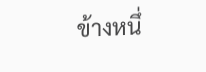ข้างหนึ่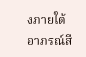งภายใต้อาภรณ์สี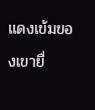แดงเข้มของเขายื่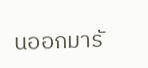นออกมารั